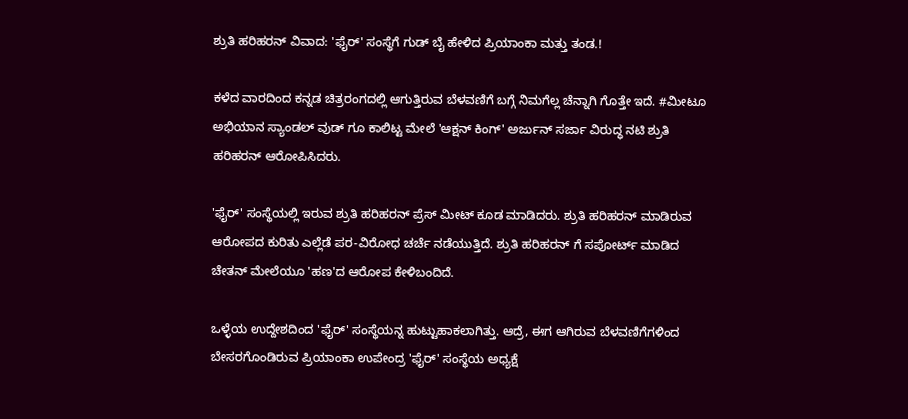ಶ್ರುತಿ ಹರಿಹರನ್ ವಿವಾದ: 'ಫೈರ್' ಸಂಸ್ಥೆಗೆ ಗುಡ್ ಬೈ ಹೇಳಿದ ಪ್ರಿಯಾಂಕಾ ಮತ್ತು ತಂಡ.!

ಕಳೆದ ವಾರದಿಂದ ಕನ್ನಡ ಚಿತ್ರರಂಗದಲ್ಲಿ ಆಗುತ್ತಿರುವ ಬೆಳವಣಿಗೆ ಬಗ್ಗೆ ನಿಮಗೆಲ್ಲ ಚೆನ್ನಾಗಿ ಗೊತ್ತೇ ಇದೆ. #ಮೀಟೂ ಅಭಿಯಾನ ಸ್ಯಾಂಡಲ್ ವುಡ್ ಗೂ ಕಾಲಿಟ್ಟ ಮೇಲೆ 'ಆಕ್ಷನ್ ಕಿಂಗ್' ಅರ್ಜುನ್ ಸರ್ಜಾ ವಿರುದ್ಧ ನಟಿ ಶ್ರುತಿ ಹರಿಹರನ್ ಆರೋಪಿಸಿದರು.

'ಫೈರ್' ಸಂಸ್ಥೆಯಲ್ಲಿ ಇರುವ ಶ್ರುತಿ ಹರಿಹರನ್ ಪ್ರೆಸ್ ಮೀಟ್ ಕೂಡ ಮಾಡಿದರು. ಶ್ರುತಿ ಹರಿಹರನ್ ಮಾಡಿರುವ ಆರೋಪದ ಕುರಿತು ಎಲ್ಲೆಡೆ ಪರ-ವಿರೋಧ ಚರ್ಚೆ ನಡೆಯುತ್ತಿದೆ. ಶ್ರುತಿ ಹರಿಹರನ್ ಗೆ ಸಪೋರ್ಟ್ ಮಾಡಿದ ಚೇತನ್ ಮೇಲೆಯೂ 'ಹಣ'ದ ಆರೋಪ ಕೇಳಿಬಂದಿದೆ.

ಒಳ್ಳೆಯ ಉದ್ದೇಶದಿಂದ 'ಫೈರ್' ಸಂಸ್ಥೆಯನ್ನ ಹುಟ್ಟುಹಾಕಲಾಗಿತ್ತು. ಆದ್ರೆ, ಈಗ ಆಗಿರುವ ಬೆಳವಣಿಗೆಗಳಿಂದ ಬೇಸರಗೊಂಡಿರುವ ಪ್ರಿಯಾಂಕಾ ಉಪೇಂದ್ರ 'ಫೈರ್' ಸಂಸ್ಥೆಯ ಅಧ್ಯಕ್ಷೆ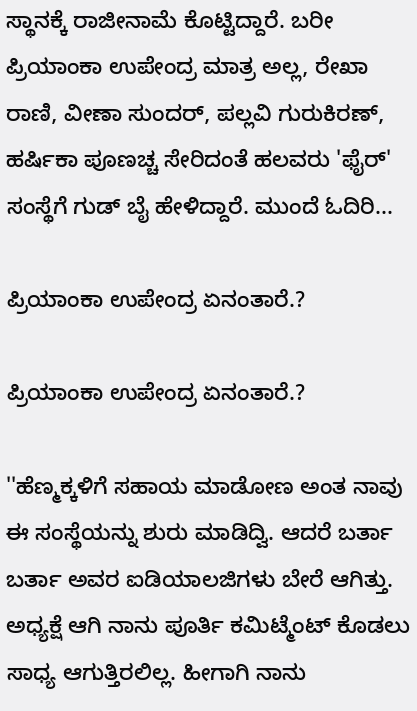ಸ್ಥಾನಕ್ಕೆ ರಾಜೀನಾಮೆ ಕೊಟ್ಟಿದ್ದಾರೆ. ಬರೀ ಪ್ರಿಯಾಂಕಾ ಉಪೇಂದ್ರ ಮಾತ್ರ ಅಲ್ಲ, ರೇಖಾ ರಾಣಿ, ವೀಣಾ ಸುಂದರ್, ಪಲ್ಲವಿ ಗುರುಕಿರಣ್, ಹರ್ಷಿಕಾ ಪೂಣಚ್ಚ ಸೇರಿದಂತೆ ಹಲವರು 'ಫೈರ್' ಸಂಸ್ಥೆಗೆ ಗುಡ್ ಬೈ ಹೇಳಿದ್ದಾರೆ. ಮುಂದೆ ಓದಿರಿ...

ಪ್ರಿಯಾಂಕಾ ಉಪೇಂದ್ರ ಏನಂತಾರೆ.?

ಪ್ರಿಯಾಂಕಾ ಉಪೇಂದ್ರ ಏನಂತಾರೆ.?

''ಹೆಣ್ಮಕ್ಕಳಿಗೆ ಸಹಾಯ ಮಾಡೋಣ ಅಂತ ನಾವು ಈ ಸಂಸ್ಥೆಯನ್ನು ಶುರು ಮಾಡಿದ್ವಿ. ಆದರೆ ಬರ್ತಾ ಬರ್ತಾ ಅವರ ಐಡಿಯಾಲಜಿಗಳು ಬೇರೆ ಆಗಿತ್ತು. ಅಧ್ಯಕ್ಷೆ ಆಗಿ ನಾನು ಪೂರ್ತಿ ಕಮಿಟ್ಮೆಂಟ್ ಕೊಡಲು ಸಾಧ್ಯ ಆಗುತ್ತಿರಲಿಲ್ಲ. ಹೀಗಾಗಿ ನಾನು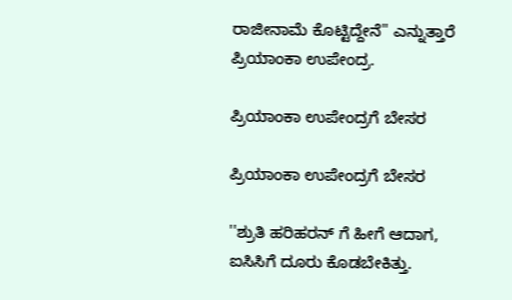ರಾಜೀನಾಮೆ ಕೊಟ್ಟಿದ್ದೇನೆ'' ಎನ್ನುತ್ತಾರೆ ಪ್ರಿಯಾಂಕಾ ಉಪೇಂದ್ರ.

ಪ್ರಿಯಾಂಕಾ ಉಪೇಂದ್ರಗೆ ಬೇಸರ

ಪ್ರಿಯಾಂಕಾ ಉಪೇಂದ್ರಗೆ ಬೇಸರ

''ಶ್ರುತಿ ಹರಿಹರನ್ ಗೆ ಹೀಗೆ ಆದಾಗ, ಐಸಿಸಿಗೆ ದೂರು ಕೊಡಬೇಕಿತ್ತು.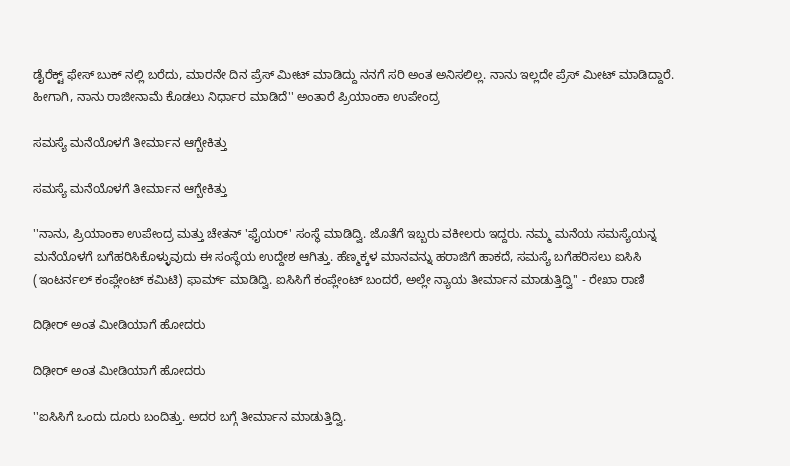ಡೈರೆಕ್ಟ್ ಫೇಸ್ ಬುಕ್ ನಲ್ಲಿ ಬರೆದು, ಮಾರನೇ ದಿನ ಪ್ರೆಸ್ ಮೀಟ್ ಮಾಡಿದ್ದು ನನಗೆ ಸರಿ ಅಂತ ಅನಿಸಲಿಲ್ಲ. ನಾನು ಇಲ್ಲದೇ ಪ್ರೆಸ್ ಮೀಟ್ ಮಾಡಿದ್ದಾರೆ. ಹೀಗಾಗಿ, ನಾನು ರಾಜೀನಾಮೆ ಕೊಡಲು ನಿರ್ಧಾರ ಮಾಡಿದೆ'' ಅಂತಾರೆ ಪ್ರಿಯಾಂಕಾ ಉಪೇಂದ್ರ

ಸಮಸ್ಯೆ ಮನೆಯೊಳಗೆ ತೀರ್ಮಾನ ಆಗ್ಬೇಕಿತ್ತು

ಸಮಸ್ಯೆ ಮನೆಯೊಳಗೆ ತೀರ್ಮಾನ ಆಗ್ಬೇಕಿತ್ತು

''ನಾನು, ಪ್ರಿಯಾಂಕಾ ಉಪೇಂದ್ರ ಮತ್ತು ಚೇತನ್ 'ಫೈಯರ್' ಸಂಸ್ಥೆ ಮಾಡಿದ್ವಿ. ಜೊತೆಗೆ ಇಬ್ಬರು ವಕೀಲರು ಇದ್ದರು. ನಮ್ಮ ಮನೆಯ ಸಮಸ್ಯೆಯನ್ನ ಮನೆಯೊಳಗೆ ಬಗೆಹರಿಸಿಕೊಳ್ಳುವುದು ಈ ಸಂಸ್ಥೆಯ ಉದ್ದೇಶ ಆಗಿತ್ತು. ಹೆಣ್ಮಕ್ಕಳ ಮಾನವನ್ನು ಹರಾಜಿಗೆ ಹಾಕದೆ, ಸಮಸ್ಯೆ ಬಗೆಹರಿಸಲು ಐಸಿಸಿ (ಇಂಟರ್ನಲ್ ಕಂಪ್ಲೇಂಟ್ ಕಮಿಟಿ) ಫಾರ್ಮ್ ಮಾಡಿದ್ವಿ. ಐಸಿಸಿಗೆ ಕಂಪ್ಲೇಂಟ್ ಬಂದರೆ, ಅಲ್ಲೇ ನ್ಯಾಯ ತೀರ್ಮಾನ ಮಾಡುತ್ತಿದ್ವಿ'' - ರೇಖಾ ರಾಣಿ

ದಿಢೀರ್ ಅಂತ ಮೀಡಿಯಾಗೆ ಹೋದರು

ದಿಢೀರ್ ಅಂತ ಮೀಡಿಯಾಗೆ ಹೋದರು

''ಐಸಿಸಿಗೆ ಒಂದು ದೂರು ಬಂದಿತ್ತು. ಅದರ ಬಗ್ಗೆ ತೀರ್ಮಾನ ಮಾಡುತ್ತಿದ್ವಿ.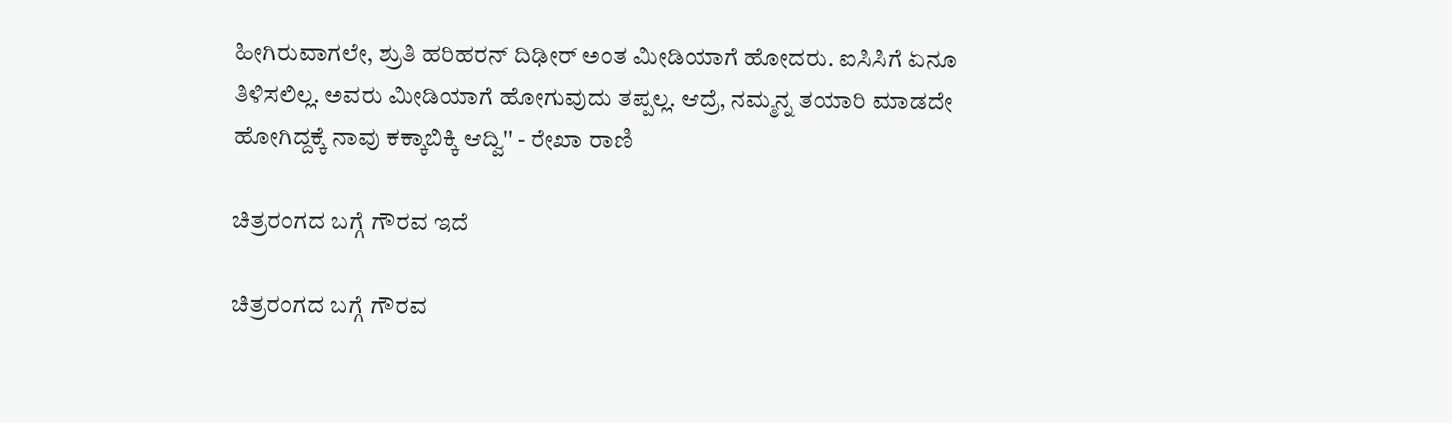ಹೀಗಿರುವಾಗಲೇ, ಶ್ರುತಿ ಹರಿಹರನ್ ದಿಢೀರ್ ಅಂತ ಮೀಡಿಯಾಗೆ ಹೋದರು. ಐಸಿಸಿಗೆ ಏನೂ ತಿಳಿಸಲಿಲ್ಲ. ಅವರು ಮೀಡಿಯಾಗೆ ಹೋಗುವುದು ತಪ್ಪಲ್ಲ. ಆದ್ರೆ, ನಮ್ಮನ್ನ ತಯಾರಿ ಮಾಡದೇ ಹೋಗಿದ್ದಕ್ಕೆ ನಾವು ಕಕ್ಕಾಬಿಕ್ಕಿ ಆದ್ವಿ'' - ರೇಖಾ ರಾಣಿ

ಚಿತ್ರರಂಗದ ಬಗ್ಗೆ ಗೌರವ ಇದೆ

ಚಿತ್ರರಂಗದ ಬಗ್ಗೆ ಗೌರವ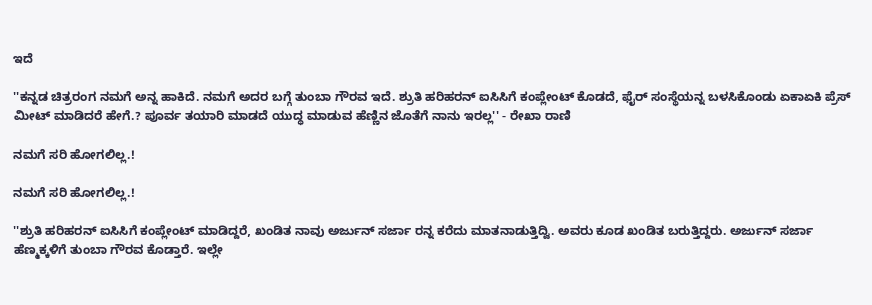ಇದೆ

''ಕನ್ನಡ ಚಿತ್ರರಂಗ ನಮಗೆ ಅನ್ನ ಹಾಕಿದೆ. ನಮಗೆ ಅದರ ಬಗ್ಗೆ ತುಂಬಾ ಗೌರವ ಇದೆ. ಶ್ರುತಿ ಹರಿಹರನ್ ಐಸಿಸಿಗೆ ಕಂಪ್ಲೇಂಟ್ ಕೊಡದೆ, ಫೈರ್ ಸಂಸ್ಥೆಯನ್ನ ಬಳಸಿಕೊಂಡು ಏಕಾಏಕಿ ಪ್ರೆಸ್ ಮೀಟ್ ಮಾಡಿದರೆ ಹೇಗೆ.? ಪೂರ್ವ ತಯಾರಿ ಮಾಡದೆ ಯುದ್ಧ ಮಾಡುವ ಹೆಣ್ಣಿನ ಜೊತೆಗೆ ನಾನು ಇರಲ್ಲ'' - ರೇಖಾ ರಾಣಿ

ನಮಗೆ ಸರಿ ಹೋಗಲಿಲ್ಲ.!

ನಮಗೆ ಸರಿ ಹೋಗಲಿಲ್ಲ.!

''ಶ್ರುತಿ ಹರಿಹರನ್ ಐಸಿಸಿಗೆ ಕಂಪ್ಲೇಂಟ್ ಮಾಡಿದ್ದರೆ, ಖಂಡಿತ ನಾವು ಅರ್ಜುನ್ ಸರ್ಜಾ ರನ್ನ ಕರೆದು ಮಾತನಾಡುತ್ತಿದ್ವಿ. ಅವರು ಕೂಡ ಖಂಡಿತ ಬರುತ್ತಿದ್ದರು. ಅರ್ಜುನ್ ಸರ್ಜಾ ಹೆಣ್ಮಕ್ಕಳಿಗೆ ತುಂಬಾ ಗೌರವ ಕೊಡ್ತಾರೆ. ಇಲ್ಲೇ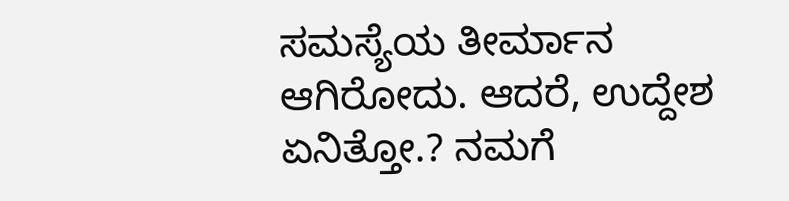ಸಮಸ್ಯೆಯ ತೀರ್ಮಾನ ಆಗಿರೋದು. ಆದರೆ, ಉದ್ದೇಶ ಏನಿತ್ತೋ.? ನಮಗೆ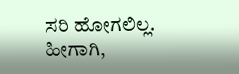ಸರಿ ಹೋಗಲಿಲ್ಲ. ಹೀಗಾಗಿ,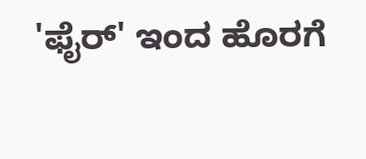'ಫೈರ್' ಇಂದ ಹೊರಗೆ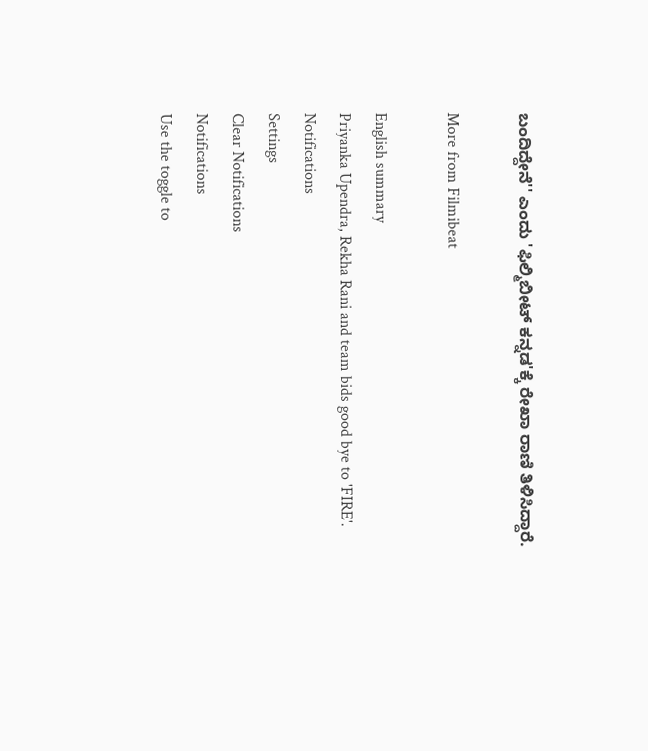ಬಂದಿದ್ದೇನೆ'' ಎಂದು 'ಫಿಲ್ಮಿಬೀಟ್ ಕನ್ನಡ'ಕ್ಕೆ ರೇಖಾ ರಾಣಿ ತಿಳಿಸಿದ್ದಾರೆ.

More from Filmibeat

English summary
Priyanka Upendra, Rekha Rani and team bids good bye to 'FIRE'.
Notifications
Settings
Clear Notifications
Notifications
Use the toggle to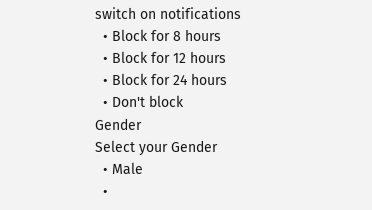switch on notifications
  • Block for 8 hours
  • Block for 12 hours
  • Block for 24 hours
  • Don't block
Gender
Select your Gender
  • Male
  •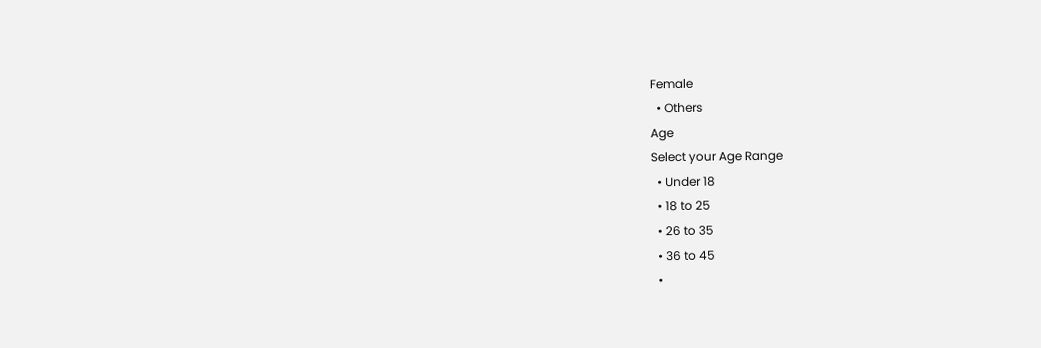Female
  • Others
Age
Select your Age Range
  • Under 18
  • 18 to 25
  • 26 to 35
  • 36 to 45
  •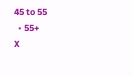45 to 55
  • 55+
X